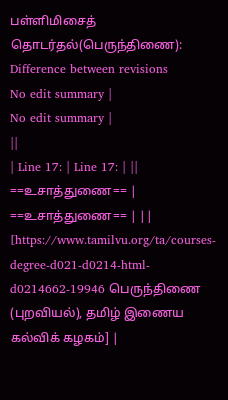பள்ளிமிசைத் தொடர்தல்(பெருந்திணை): Difference between revisions
No edit summary |
No edit summary |
||
| Line 17: | Line 17: | ||
==உசாத்துணை== | ==உசாத்துணை== | ||
[https://www.tamilvu.org/ta/courses-degree-d021-d0214-html-d0214662-19946 பெருந்திணை (புறவியல்), தமிழ் இணைய கல்விக் கழகம்] |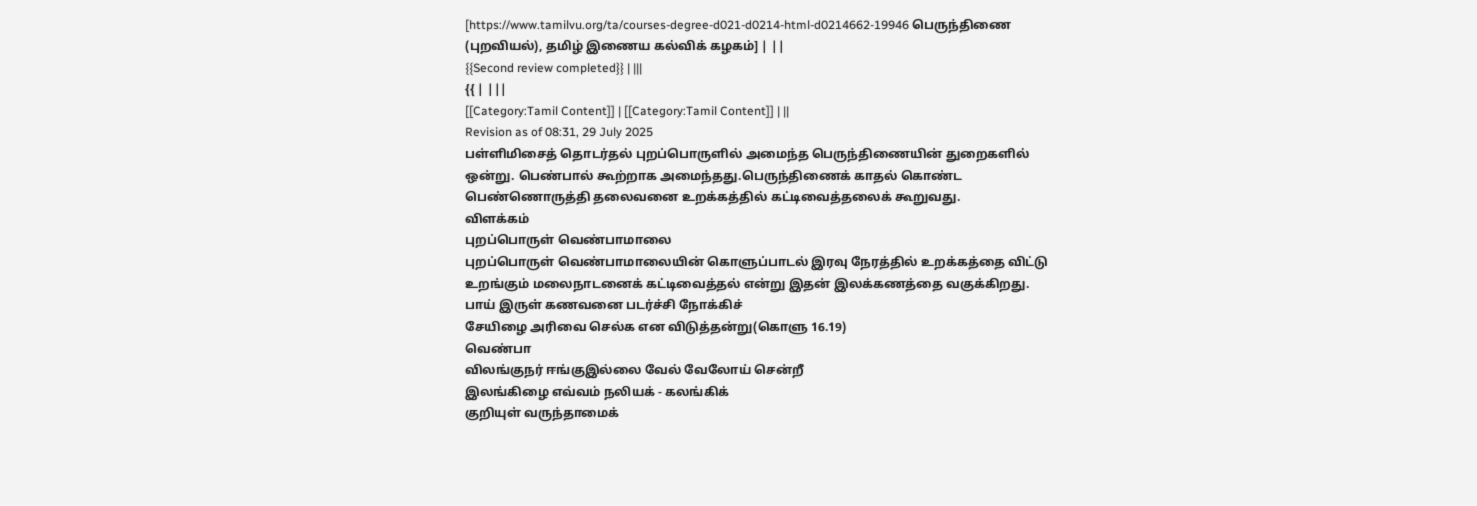[https://www.tamilvu.org/ta/courses-degree-d021-d0214-html-d0214662-19946 பெருந்திணை (புறவியல்), தமிழ் இணைய கல்விக் கழகம்] | ||
{{Second review completed}} | |||
{{ | |||
[[Category:Tamil Content]] | [[Category:Tamil Content]] | ||
Revision as of 08:31, 29 July 2025
பள்ளிமிசைத் தொடர்தல் புறப்பொருளில் அமைந்த பெருந்திணையின் துறைகளில் ஒன்று. பெண்பால் கூற்றாக அமைந்தது.பெருந்திணைக் காதல் கொண்ட பெண்ணொருத்தி தலைவனை உறக்கத்தில் கட்டிவைத்தலைக் கூறுவது.
விளக்கம்
புறப்பொருள் வெண்பாமாலை
புறப்பொருள் வெண்பாமாலையின் கொளுப்பாடல் இரவு நேரத்தில் உறக்கத்தை விட்டு உறங்கும் மலைநாடனைக் கட்டிவைத்தல் என்று இதன் இலக்கணத்தை வகுக்கிறது.
பாய் இருள் கணவனை படர்ச்சி நோக்கிச்
சேயிழை அரிவை செல்க என விடுத்தன்று(கொளு 16.19)
வெண்பா
விலங்குநர் ஈங்குஇல்லை வேல் வேலோய் சென்றீ
இலங்கிழை எவ்வம் நலியக் - கலங்கிக்
குறியுள் வருந்தாமைக்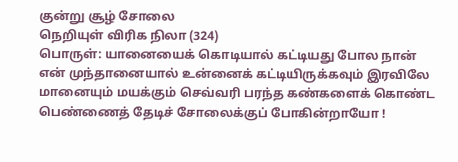குன்று சூழ் சோலை
நெறியுள் விரிக நிலா (324)
பொருள்: யானையைக் கொடியால் கட்டியது போல நான் என் முந்தானையால் உன்னைக் கட்டியிருக்கவும் இரவிலே மானையும் மயக்கும் செவ்வரி பரந்த கண்களைக் கொண்ட பெண்ணைத் தேடிச் சோலைக்குப் போகின்றாயோ !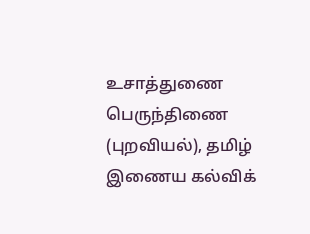உசாத்துணை
பெருந்திணை (புறவியல்), தமிழ் இணைய கல்விக்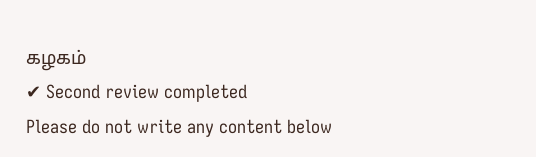கழகம்
✔ Second review completed
Please do not write any content below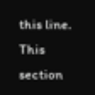this line. This section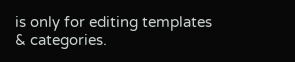is only for editing templates & categories.